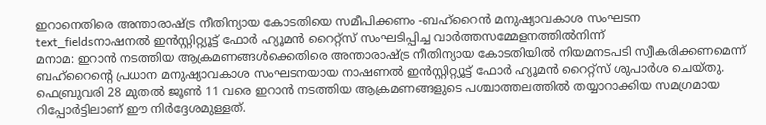ഇറാനെതിരെ അന്താരാഷ്ട്ര നീതിന്യായ കോടതിയെ സമീപിക്കണം -ബഹ്റൈൻ മനുഷ്യാവകാശ സംഘടന
text_fieldsനാഷനൽ ഇൻസ്റ്റിറ്റ്യൂട്ട് ഫോർ ഹ്യൂമൻ റൈറ്റ്സ് സംഘടിപ്പിച്ച വാർത്തസമ്മേളനത്തിൽനിന്ന്
മനാമ: ഇറാൻ നടത്തിയ ആക്രമണങ്ങൾക്കെതിരെ അന്താരാഷ്ട്ര നീതിന്യായ കോടതിയിൽ നിയമനടപടി സ്വീകരിക്കണമെന്ന് ബഹ്റൈന്റെ പ്രധാന മനുഷ്യാവകാശ സംഘടനയായ നാഷണൽ ഇൻസ്റ്റിറ്റ്യൂട്ട് ഫോർ ഹ്യൂമൻ റൈറ്റ്സ് ശുപാർശ ചെയ്തു. ഫെബ്രുവരി 28 മുതൽ ജൂൺ 11 വരെ ഇറാൻ നടത്തിയ ആക്രമണങ്ങളുടെ പശ്ചാത്തലത്തിൽ തയ്യാറാക്കിയ സമഗ്രമായ റിപ്പോർട്ടിലാണ് ഈ നിർദ്ദേശമുള്ളത്.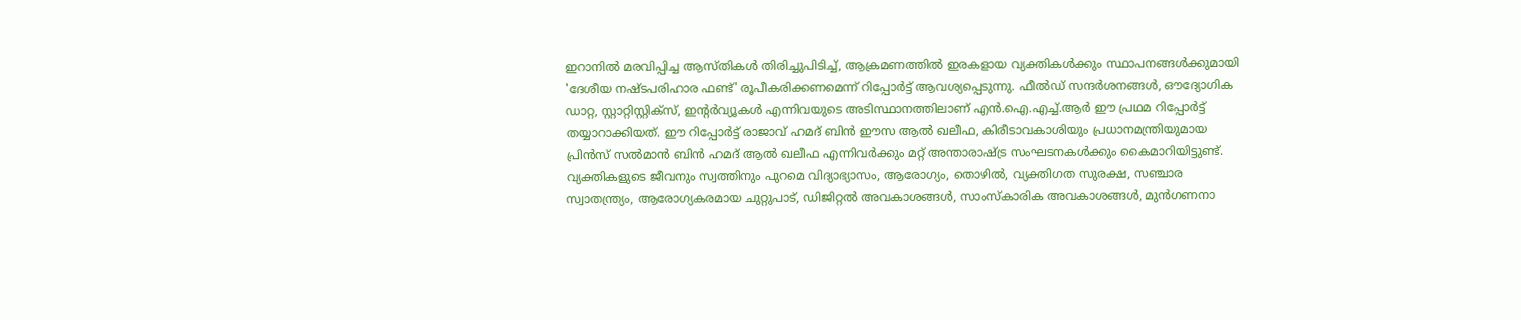ഇറാനിൽ മരവിപ്പിച്ച ആസ്തികൾ തിരിച്ചുപിടിച്ച്, ആക്രമണത്തിൽ ഇരകളായ വ്യക്തികൾക്കും സ്ഥാപനങ്ങൾക്കുമായി 'ദേശീയ നഷ്ടപരിഹാര ഫണ്ട്' രൂപീകരിക്കണമെന്ന് റിപ്പോർട്ട് ആവശ്യപ്പെടുന്നു. ഫീൽഡ് സന്ദർശനങ്ങൾ, ഔദ്യോഗിക ഡാറ്റ, സ്റ്റാറ്റിസ്റ്റിക്സ്, ഇന്റർവ്യൂകൾ എന്നിവയുടെ അടിസ്ഥാനത്തിലാണ് എൻ.ഐ.എച്ച്.ആർ ഈ പ്രഥമ റിപ്പോർട്ട് തയ്യാറാക്കിയത്. ഈ റിപ്പോർട്ട് രാജാവ് ഹമദ് ബിൻ ഈസ ആൽ ഖലീഫ, കിരീടാവകാശിയും പ്രധാനമന്ത്രിയുമായ പ്രിൻസ് സൽമാൻ ബിൻ ഹമദ് ആൽ ഖലീഫ എന്നിവർക്കും മറ്റ് അന്താരാഷ്ട്ര സംഘടനകൾക്കും കൈമാറിയിട്ടുണ്ട്.
വ്യക്തികളുടെ ജീവനും സ്വത്തിനും പുറമെ വിദ്യാഭ്യാസം, ആരോഗ്യം, തൊഴിൽ, വ്യക്തിഗത സുരക്ഷ, സഞ്ചാര സ്വാതന്ത്ര്യം, ആരോഗ്യകരമായ ചുറ്റുപാട്, ഡിജിറ്റൽ അവകാശങ്ങൾ, സാംസ്കാരിക അവകാശങ്ങൾ, മുൻഗണനാ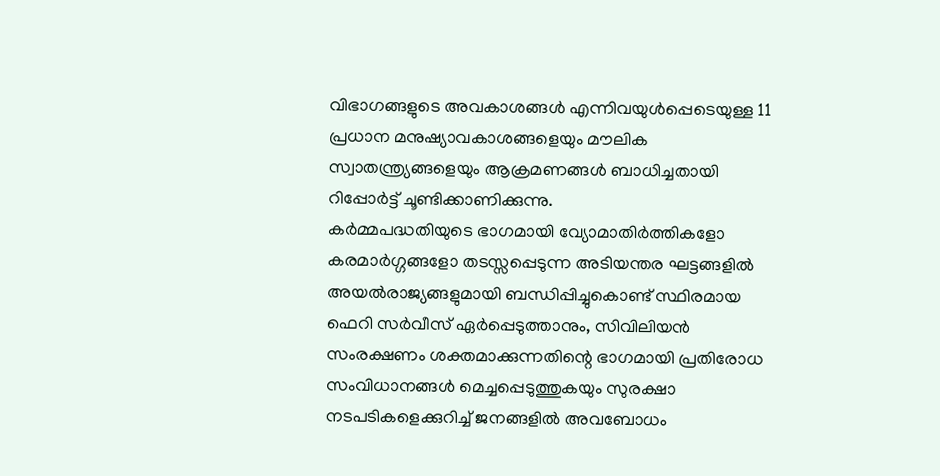വിഭാഗങ്ങളുടെ അവകാശങ്ങൾ എന്നിവയുൾപ്പെടെയുള്ള 11 പ്രധാന മനുഷ്യാവകാശങ്ങളെയും മൗലിക സ്വാതന്ത്ര്യങ്ങളെയും ആക്രമണങ്ങൾ ബാധിച്ചതായി റിപ്പോർട്ട് ചൂണ്ടിക്കാണിക്കുന്നു.
കർമ്മപദ്ധതിയുടെ ഭാഗമായി വ്യോമാതിർത്തികളോ കരമാർഗ്ഗങ്ങളോ തടസ്സപ്പെടുന്ന അടിയന്തര ഘട്ടങ്ങളിൽ അയൽരാജ്യങ്ങളുമായി ബന്ധിപ്പിച്ചുകൊണ്ട് സ്ഥിരമായ ഫെറി സർവീസ് ഏർപ്പെടുത്താനും, സിവിലിയൻ സംരക്ഷണം ശക്തമാക്കുന്നതിന്റെ ഭാഗമായി പ്രതിരോധ സംവിധാനങ്ങൾ മെച്ചപ്പെടുത്തുകയും സുരക്ഷാ നടപടികളെക്കുറിച്ച് ജനങ്ങളിൽ അവബോധം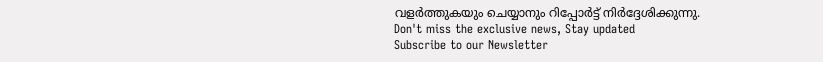വളർത്തുകയും ചെയ്യാനും റിപ്പോർട്ട് നിർദ്ദേശിക്കുന്നു.
Don't miss the exclusive news, Stay updated
Subscribe to our Newsletter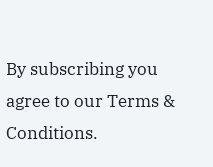By subscribing you agree to our Terms & Conditions.